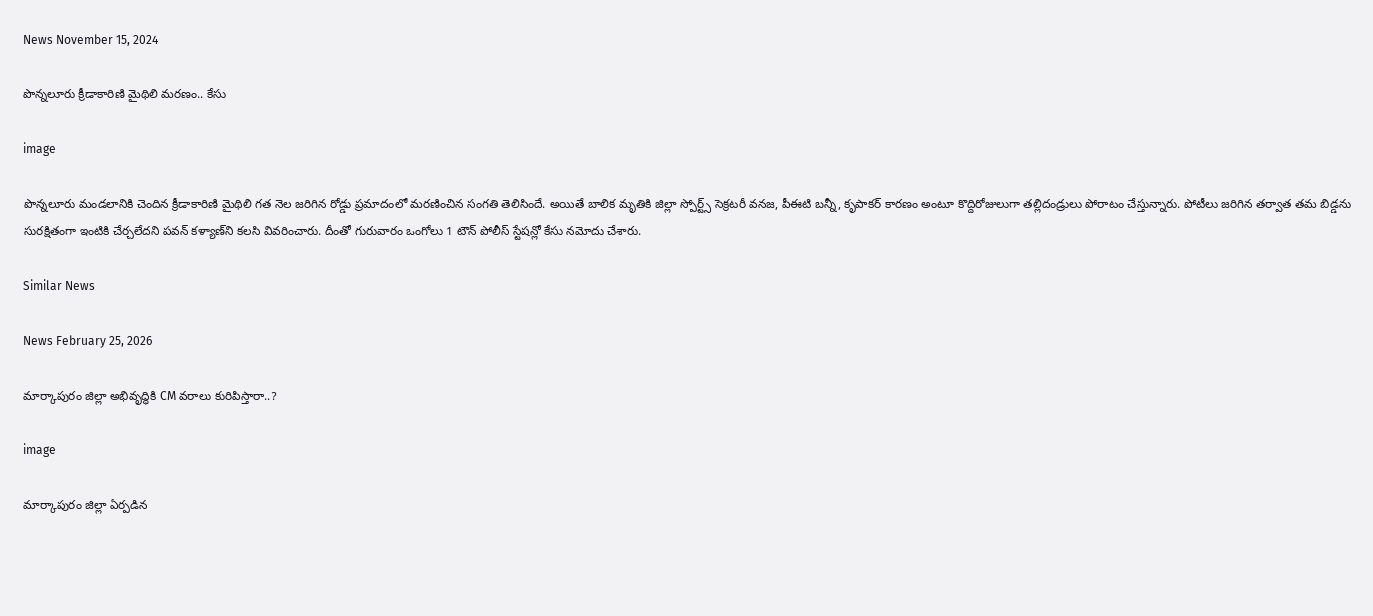News November 15, 2024

పొన్నలూరు క్రీడాకారిణి మైథిలి మరణం.. కేసు

image

పొన్నలూరు మండలానికి చెందిన క్రీడాకారిణి మైథిలి గత నెల జరిగిన రోడ్డు ప్రమాదంలో మరణించిన సంగతి తెలిసిందే. అయితే బాలిక మృతికి జిల్లా స్పోర్ట్స్ సెక్రటరీ వనజ, పీఈటి బన్నీ, కృపాకర్ కారణం అంటూ కొద్దిరోజులుగా తల్లిదండ్రులు పోరాటం చేస్తున్నారు. పోటీలు జరిగిన తర్వాత తమ బిడ్డను సురక్షితంగా ఇంటికి చేర్చలేదని పవన్ కళ్యాణ్‌ని కలసి వివరించారు. దీంతో గురువారం ఒంగోలు 1 టౌన్ పోలీస్ స్టేషన్లో కేసు నమోదు చేశారు.

Similar News

News February 25, 2026

మార్కాపురం జిల్లా అభివృద్ధికి CM వరాలు కురిపిస్తారా..?

image

మార్కాపురం జిల్లా ఏర్పడిన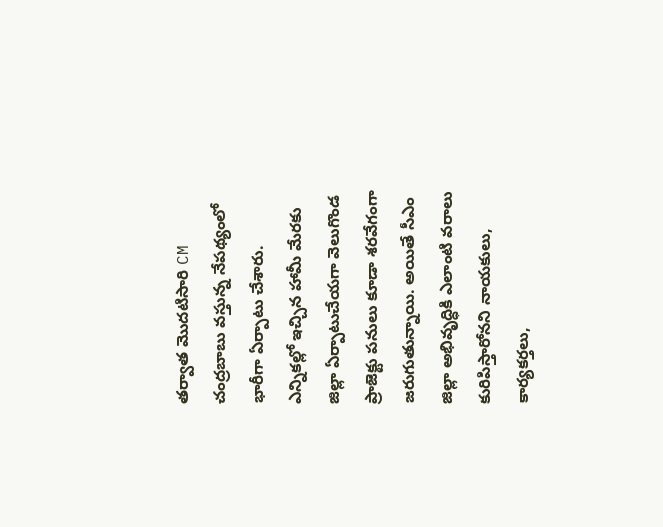తర్వాత మొదటిసారి CM చంద్రబాబు వస్తున్న నేపథ్యంలో భారీగా ఏర్పాటు చేశారు. ఎన్నికల్లో ఇచ్చిన హామీ మేరకు జిల్లా ఏర్పాటుచేయగా వెలుగొండ ప్రాజెక్టు పనులు కూడా శరవేగంగా జరుగుతున్నాయి. అయితే సీఎం జిల్లా అభివృద్ధికి ఎలాంటి వరాలు కురిపిస్తారోనని నాయకులు, కార్యకర్తలు,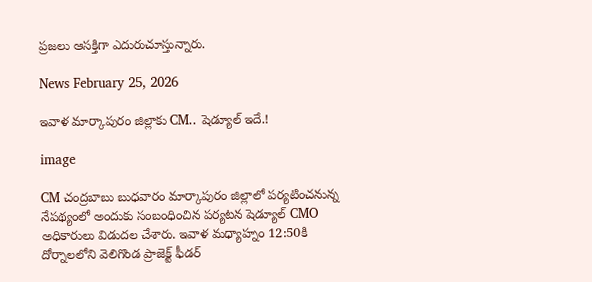ప్రజలు ఆసక్తిగా ఎదురుచూస్తున్నారు.

News February 25, 2026

ఇవాళ మార్కాపురం జిల్లాకు CM.. షెడ్యూల్ ఇదే.!

image

CM చంద్రబాబు బుధవారం మార్కాపురం జిల్లాలో పర్యటించనున్న నేపథ్యంలో అందుకు సంబంధించిన పర్యటన షెడ్యూల్‌ CMO అధికారులు విడుదల చేశారు. ఇవాళ మధ్యాహ్నం 12:50కి దోర్నాలలోని వెలిగొండ ప్రాజెక్ట్ ఫీడర్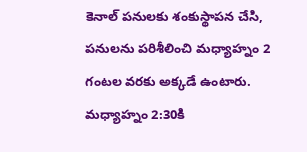కెనాల్ పనులకు శంకుస్థాపన చేసి, పనులను పరిశీలించి మధ్యాహ్నం 2 గంటల వరకు అక్కడే ఉంటారు. మధ్యాహ్నం 2:30కి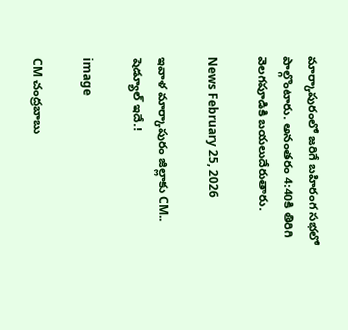మార్కాపురంలో జరిగే బహిరంగ సభలో పాల్గొంటారు. అనంతరం 4:40కి తిరిగి వెలగపూడికి బయలుదేరుతారు.

News February 25, 2026

ఇవాళ మార్కాపురం జిల్లాకు CM.. షెడ్యూల్ ఇదే.!

image

CM చంద్రబాబు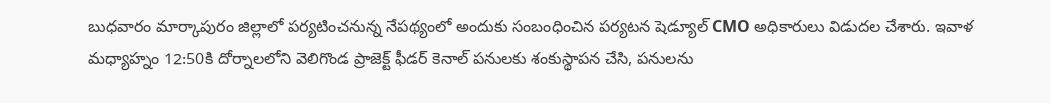బుధవారం మార్కాపురం జిల్లాలో పర్యటించనున్న నేపథ్యంలో అందుకు సంబంధించిన పర్యటన షెడ్యూల్‌ CMO అధికారులు విడుదల చేశారు. ఇవాళ మధ్యాహ్నం 12:50కి దోర్నాలలోని వెలిగొండ ప్రాజెక్ట్ ఫీడర్ కెనాల్ పనులకు శంకుస్థాపన చేసి, పనులను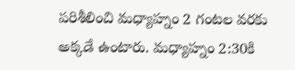పరిశీలించి మధ్యాహ్నం 2 గంటల వరకు అక్కడే ఉంటారు. మధ్యాహ్నం 2:30కి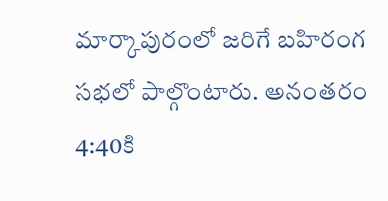మార్కాపురంలో జరిగే బహిరంగ సభలో పాల్గొంటారు. అనంతరం 4:40కి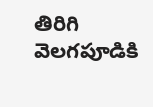తిరిగి వెలగపూడికి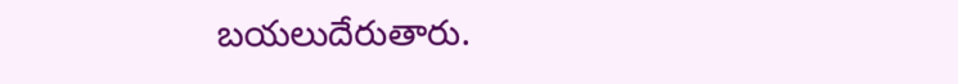బయలుదేరుతారు.